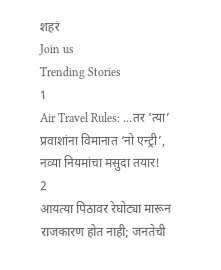शहरं
Join us
Trending Stories
1
Air Travel Rules: ...तर ‘त्या’ प्रवाशांना विमानात ‘नो एन्ट्री’, नव्या नियमांचा मसुदा तयार!
2
आयत्या पिठावर रेघोट्या मारून राजकारण होत नाही; जनतेची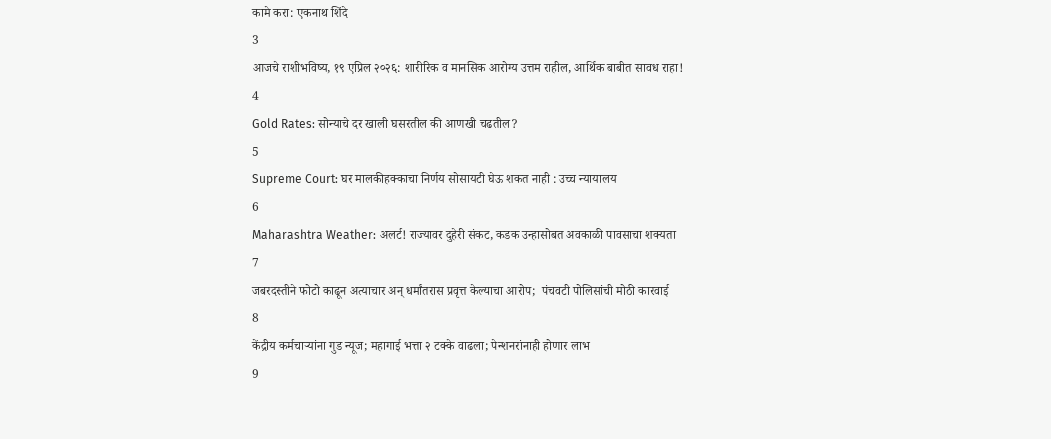कामे करा: एकनाथ शिंदे
3
आजचे राशीभविष्य, १९ एप्रिल २०२६: शारीरिक व मानसिक आरोग्य उत्तम राहील, आर्थिक बाबीत सावध राहा!
4
Gold Rates: सोन्याचे दर खाली घसरतील की आणखी चढतील?
5
Supreme Court: घर मालकीहक्काचा निर्णय सोसायटी घेऊ शकत नाही : उच्च न्यायालय
6
Maharashtra Weather: अलर्ट! राज्यावर दुहेरी संकट, कडक उन्हासोबत अवकाळी पावसाचा शक्यता
7
जबरदस्तीने फोटो काढून अत्याचार अन् धर्मांतरास प्रवृत्त केल्याचा आरोप;  पंचवटी पोलिसांची मोठी कारवाई
8
केंद्रीय कर्मचाऱ्यांना गुड न्यूज; महागाई भत्ता २ टक्के वाढला; पेन्शनरांनाही होणार लाभ
9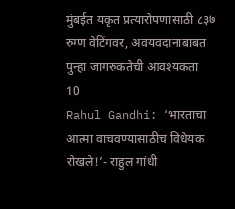मुंबईत यकृत प्रत्यारोपणासाठी ८३७ रुग्ण वेटिंगवर, अवयवदानाबाबत पुन्हा जागरुकतेची आवश्यकता
10
Rahul Gandhi: ‘भारताचा आत्मा वाचवण्यासाठीच विधेयक रोखले!’- राहुल गांधी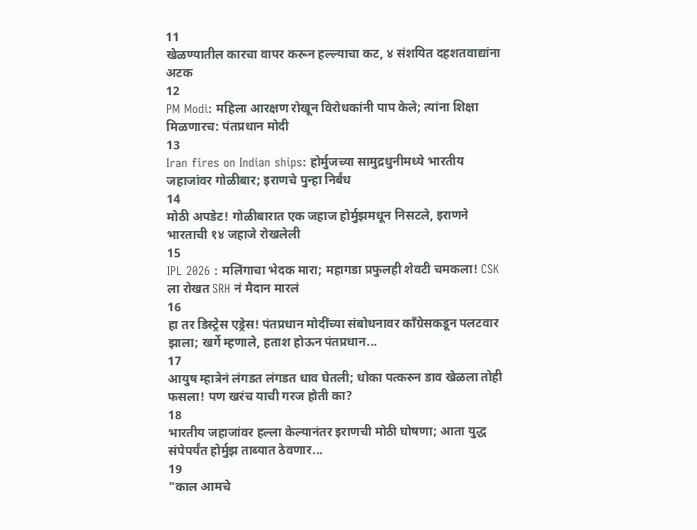11
खेळण्यातील कारचा वापर करून हल्ल्याचा कट, ४ संशयित दहशतवाद्यांना अटक
12
PM Modi: महिला आरक्षण रोखून विरोधकांनी पाप केले; त्यांना शिक्षा मिळणारच: पंतप्रधान मोदी
13
Iran fires on Indian ships: होर्मुजच्या सामुद्रधुनीमध्ये भारतीय जहाजांवर गोळीबार; इराणचे पुन्हा निर्बंध
14
मोठी अपडेट! गोळीबारात एक जहाज होर्मुझमधून निसटले, इराणने भारताची १४ जहाजे रोखलेली
15
IPL 2026 : मलिंगाचा भेदक मारा; महागडा प्रफुलही शेवटी चमकला! CSK ला रोखत SRH नं मैदान मारलं
16
हा तर डिस्ट्रेस एड्रेस! पंतप्रधान मोदींच्या संबोधनावर काँग्रेसकडून पलटवार झाला; खर्गे म्हणाले, हताश होऊन पंतप्रधान...
17
आयुष म्हात्रेनं लंगडत लंगडत धाव घेतली; धोका पत्करुन डाव खेळला तोही फसला! पण खरंच याची गरज होती का?
18
भारतीय जहाजांवर हल्ला केल्यानंतर इराणची मोठी घोषणा; आता युद्ध संपेपर्यंत होर्मुझ ताब्यात ठेवणार...
19
"काल आमचे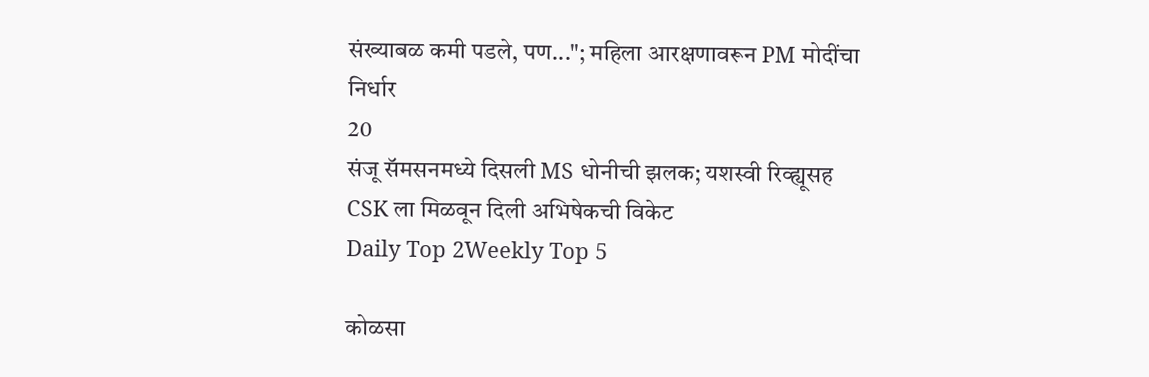संख्याबळ कमी पडले, पण..."; महिला आरक्षणावरून PM मोदींचा निर्धार
20
संजू सॅमसनमध्ये दिसली MS धोनीची झलक; यशस्वी रिव्ह्यूसह CSK ला मिळवून दिली अभिषेकची विकेट
Daily Top 2Weekly Top 5

कोळसा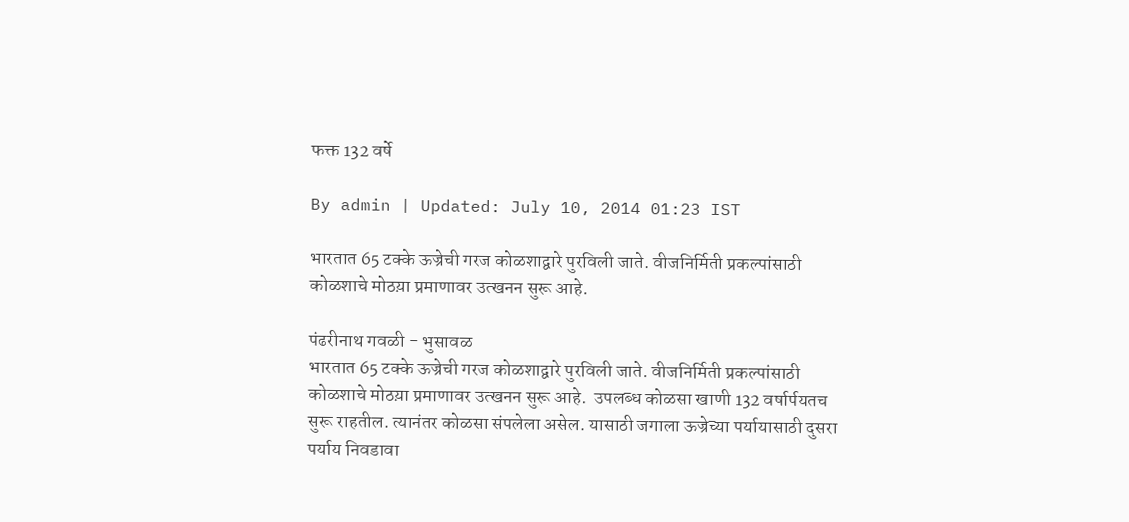फक्त 132 वर्षे

By admin | Updated: July 10, 2014 01:23 IST

भारतात 65 टक्के ऊज्रेची गरज कोळशाद्वारे पुरविली जाते. वीजनिर्मिती प्रकल्पांसाठी कोळशाचे मोठय़ा प्रमाणावर उत्खनन सुरू आहे.

पंढरीनाथ गवळी - भुसावळ
भारतात 65 टक्के ऊज्रेची गरज कोळशाद्वारे पुरविली जाते. वीजनिर्मिती प्रकल्पांसाठी कोळशाचे मोठय़ा प्रमाणावर उत्खनन सुरू आहे.  उपलब्ध कोळसा खाणी 132 वर्षार्पयतच सुरू राहतील. त्यानंतर कोळसा संपलेला असेल. यासाठी जगाला ऊज्रेच्या पर्यायासाठी दुसरा पर्याय निवडावा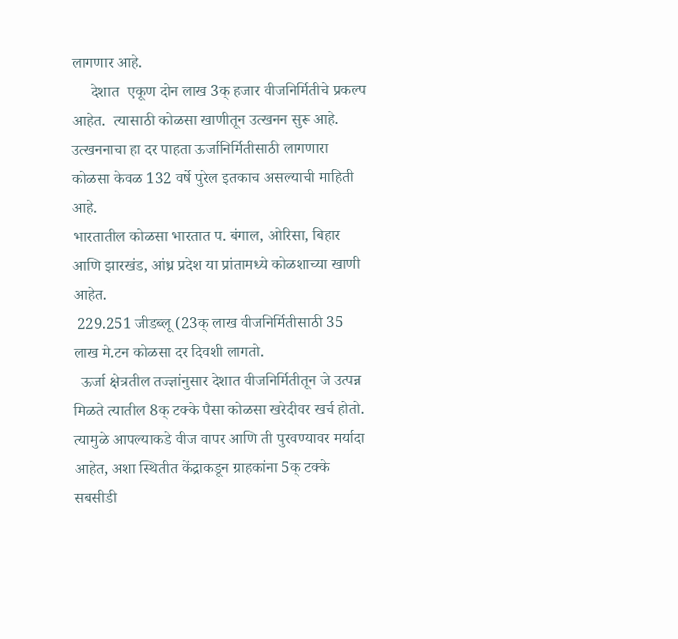लागणार आहे.
     देशात  एकूण दोन लाख 3क् हजार वीजनिर्मितीचे प्रकल्प आहेत.  त्यासाठी कोळसा खाणीतून उत्खनन सुरू आहे. उत्खननाचा हा दर पाहता ऊर्जानिर्मितीसाठी लागणारा कोळसा केवळ 132 वर्षे पुरेल इतकाच असल्याची माहिती आहे.
भारतातील कोळसा भारतात प. बंगाल, ओरिसा, बिहार आणि झारखंड, आंध्र प्रदेश या प्रांतामध्ये कोळशाच्या खाणी आहेत.
 229.251 जीडब्लू (23क् लाख वीजनिर्मितीसाठी 35 लाख मे.टन कोळसा दर दिवशी लागतो.
  ऊर्जा क्षेत्रतील तज्ज्ञांनुसार देशात वीजनिर्मितीतून जे उत्पन्न मिळते त्यातील 8क् टक्के पैसा कोळसा खरेदीवर खर्च होतो. त्यामुळे आपल्याकडे वीज वापर आणि ती पुरवण्यावर मर्यादा आहेत, अशा स्थितीत केंद्राकडून ग्राहकांना 5क् टक्के सबसीडी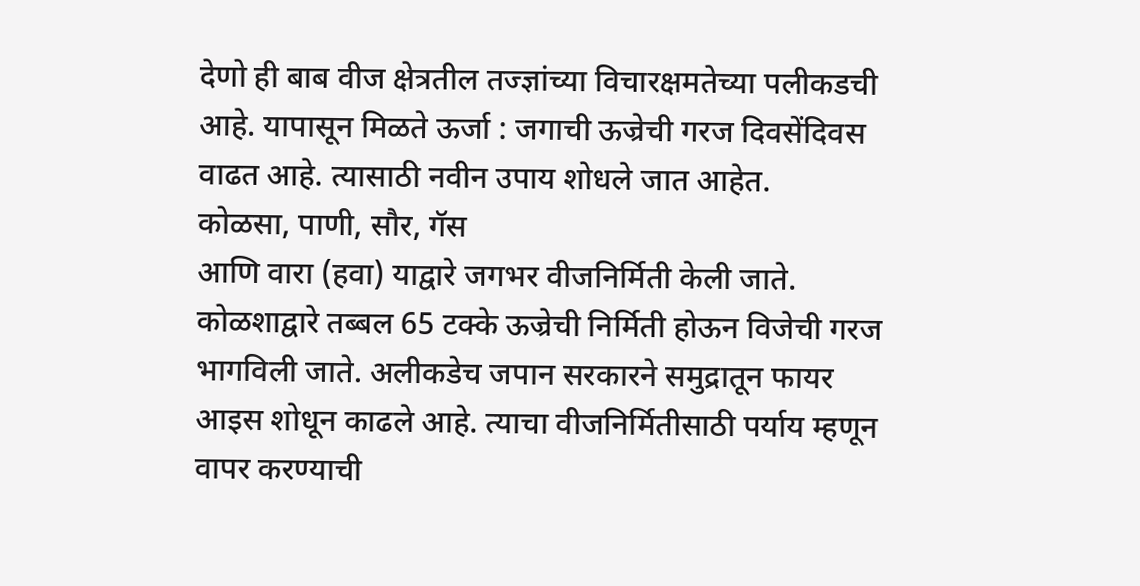देणो ही बाब वीज क्षेत्रतील तज्ज्ञांच्या विचारक्षमतेच्या पलीकडची आहे. यापासून मिळते ऊर्जा : जगाची ऊज्रेची गरज दिवसेंदिवस वाढत आहे. त्यासाठी नवीन उपाय शोधले जात आहेत.
कोळसा, पाणी, सौर, गॅस
आणि वारा (हवा) याद्वारे जगभर वीजनिर्मिती केली जाते. कोळशाद्वारे तब्बल 65 टक्के ऊज्रेची निर्मिती होऊन विजेची गरज भागविली जाते. अलीकडेच जपान सरकारने समुद्रातून फायर आइस शोधून काढले आहे. त्याचा वीजनिर्मितीसाठी पर्याय म्हणून वापर करण्याची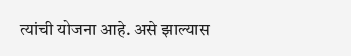त्यांची योजना आहे. असे झाल्यास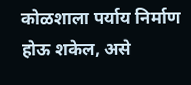कोळशाला पर्याय निर्माण होऊ शकेल, असे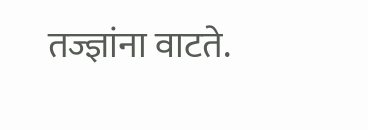तज्ज्ञांना वाटते.